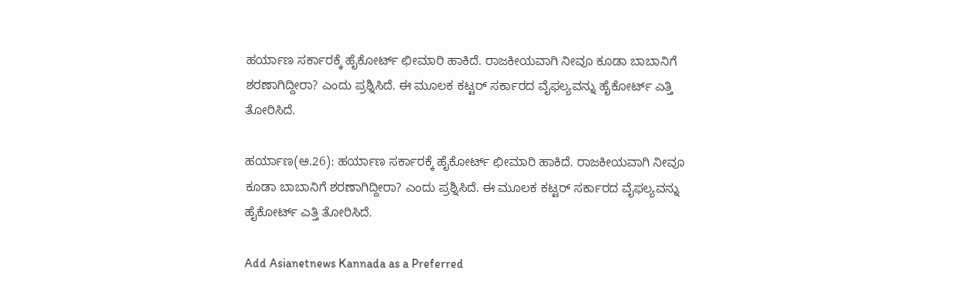ಹರ್ಯಾಣ ಸರ್ಕಾರಕ್ಕೆ ಹೈಕೋರ್ಟ್ ಛೀಮಾರಿ ಹಾಕಿದೆ. ರಾಜಕೀಯವಾಗಿ ನೀವೂ ಕೂಡಾ ಬಾಬಾನಿಗೆ ಶರಣಾಗಿದ್ದೀರಾ? ಎಂದು ಪ್ರಶ್ನಿಸಿದೆ. ಈ ಮೂಲಕ ಕಟ್ಟರ್ ಸರ್ಕಾರದ ವೈಫಲ್ಯವನ್ನು ಹೈಕೋರ್ಟ್ ಎತ್ತಿ ತೋರಿಸಿದೆ.

ಹರ್ಯಾಣ(ಆ.26): ಹರ್ಯಾಣ ಸರ್ಕಾರಕ್ಕೆ ಹೈಕೋರ್ಟ್ ಛೀಮಾರಿ ಹಾಕಿದೆ. ರಾಜಕೀಯವಾಗಿ ನೀವೂ ಕೂಡಾ ಬಾಬಾನಿಗೆ ಶರಣಾಗಿದ್ದೀರಾ? ಎಂದು ಪ್ರಶ್ನಿಸಿದೆ. ಈ ಮೂಲಕ ಕಟ್ಟರ್ ಸರ್ಕಾರದ ವೈಫಲ್ಯವನ್ನು ಹೈಕೋರ್ಟ್ ಎತ್ತಿ ತೋರಿಸಿದೆ.

Add Asianetnews Kannada as a Preferred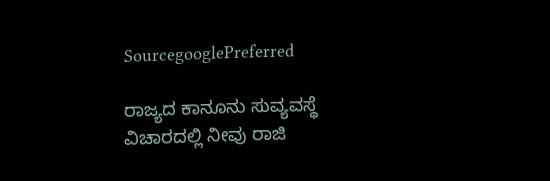SourcegooglePreferred

ರಾಜ್ಯದ ಕಾನೂನು ಸುವ್ಯವಸ್ಥೆ ವಿಚಾರದಲ್ಲಿ ನೀವು ರಾಜಿ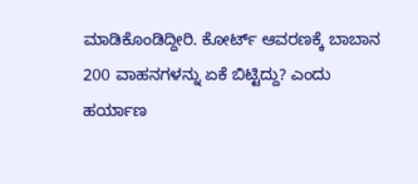ಮಾಡಿಕೊಂಡಿದ್ದೀರಿ. ಕೋರ್ಟ್ ಆವರಣಕ್ಕೆ ಬಾಬಾನ 200 ವಾಹನಗಳನ್ನು ಏಕೆ ಬಿಟ್ಟಿದ್ದು? ಎಂದು ಹರ್ಯಾಣ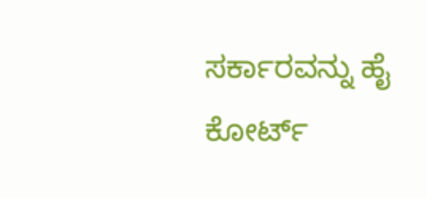ಸರ್ಕಾರವನ್ನು ಹೈ ಕೋರ್ಟ್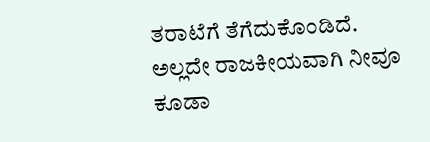ತರಾಟೆಗೆ ತೆಗೆದುಕೊಂಡಿದೆ. ಅಲ್ಲದೇ ರಾಜಕೀಯವಾಗಿ ನೀವೂ ಕೂಡಾ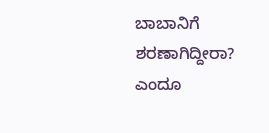ಬಾಬಾನಿಗೆ ಶರಣಾಗಿದ್ದೀರಾ? ಎಂದೂ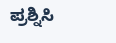ಪ್ರಶ್ನಿಸಿ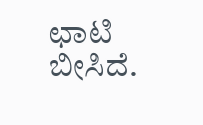ಛಾಟಿ ಬೀಸಿದೆ.